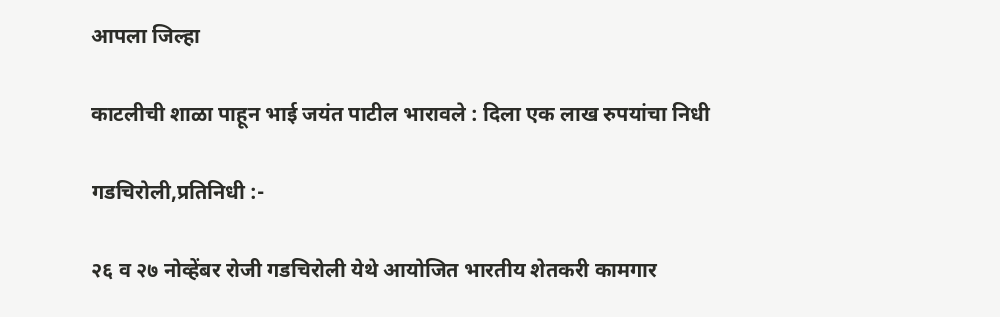आपला जिल्हा

काटलीची शाळा पाहून भाई जयंत पाटील भारावले : दिला एक लाख रुपयांचा निधी

गडचिरोली,प्रतिनिधी :-

२६ व २७ नोव्हेंबर रोजी गडचिरोली येथे आयोजित भारतीय शेतकरी कामगार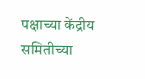पक्षाच्या केंद्रीय समितीच्या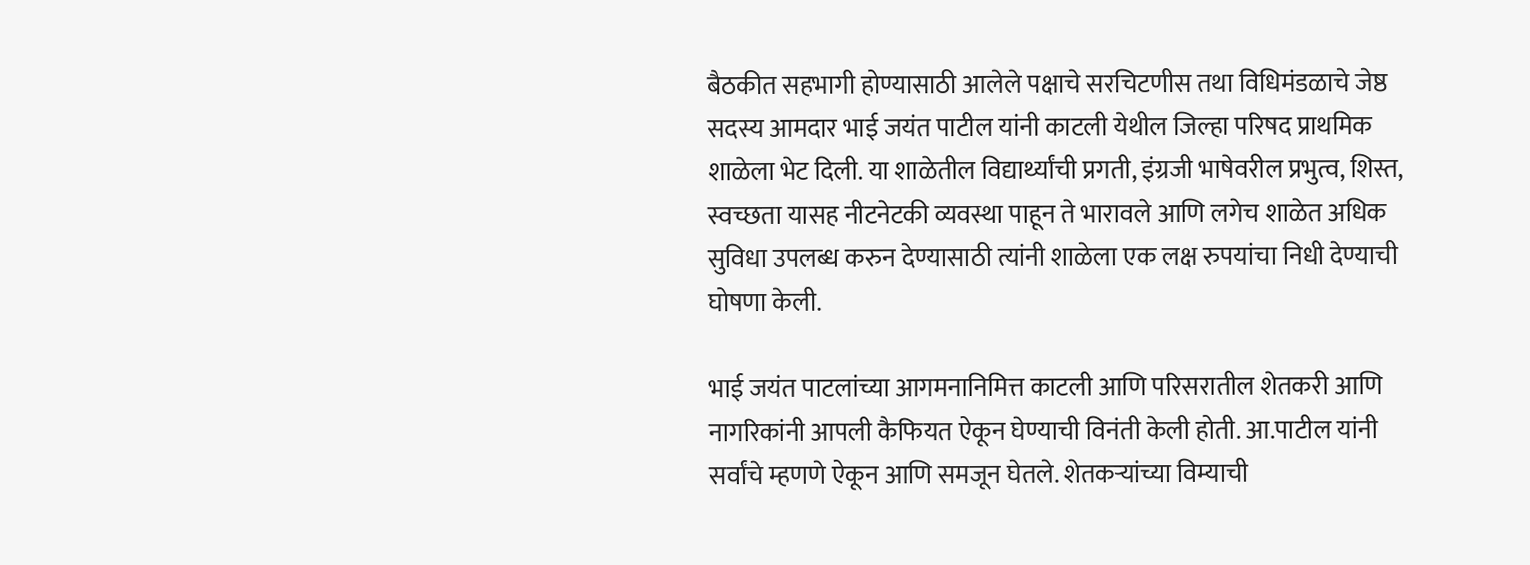बैठकीत सहभागी होण्यासाठी आलेले पक्षाचे सरचिटणीस तथा विधिमंडळाचे जेष्ठ सदस्य आमदार भाई जयंत पाटील यांनी काटली येथील जिल्हा परिषद प्राथमिक शाळेला भेट दिली. या शाळेतील विद्यार्थ्यांची प्रगती, इंग्रजी भाषेवरील प्रभुत्व, शिस्त, स्वच्छता यासह नीटनेटकी व्यवस्था पाहून ते भारावले आणि लगेच शाळेत अधिक सुविधा उपलब्ध करुन देण्यासाठी त्यांनी शाळेला एक लक्ष रुपयांचा निधी देण्याची घोषणा केली.

भाई जयंत पाटलांच्या आगमनानिमित्त काटली आणि परिसरातील शेतकरी आणि नागरिकांनी आपली कैफियत ऐकून घेण्याची विनंती केली होती. आ.पाटील यांनी सर्वांचे म्हणणे ऐकून आणि समजून घेतले. शेतकऱ्यांच्या विम्याची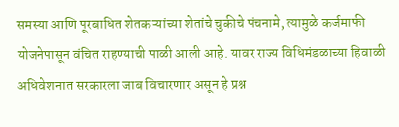समस्या आणि पूरबाधित शेतकऱ्यांच्या शेतांचे चुकीचे पंचनामे, त्यामुळे कर्जमाफी योजनेपासून वंचित राहण्याची पाळी आली आहे. यावर राज्य विधिमंडळाच्या हिवाळी अधिवेशनात सरकारला जाब विचारणार असून हे प्रश्न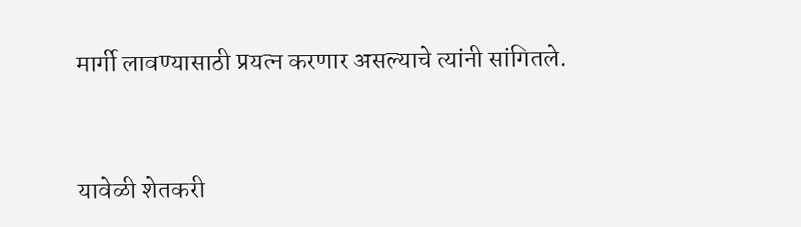मार्गी लावण्यासाठी प्रयत्न करणार असल्याचे त्यांनी सांगितले.



यावेळी शेतकरी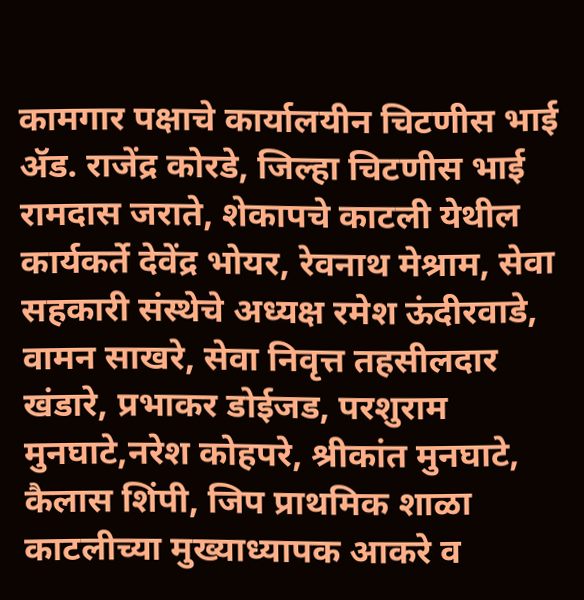कामगार पक्षाचे कार्यालयीन चिटणीस भाई ॲड. राजेंद्र कोरडे, जिल्हा चिटणीस भाई रामदास जराते, शेकापचे काटली येथील कार्यकर्ते देवेंद्र भोयर, रेवनाथ मेश्राम, सेवा सहकारी संस्थेचे अध्यक्ष रमेश ऊंदीरवाडे, वामन साखरे, सेवा निवृत्त तहसीलदार खंडारे, प्रभाकर डोईजड, परशुराम मुनघाटे,नरेश कोहपरे, श्रीकांत मुनघाटे, कैलास शिंपी, जिप प्राथमिक शाळा काटलीच्या मुख्याध्यापक आकरे व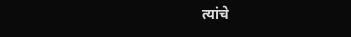त्यांचे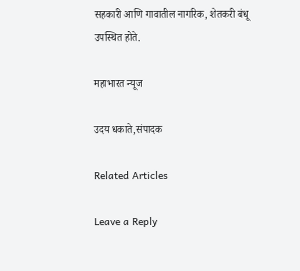सहकारी आणि गावातील नागरिक, शेतकरी बंधू उपस्थित होते.

महाभारत न्यूज

उदय धकाते,संपादक

Related Articles

Leave a Reply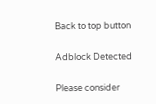Back to top button

Adblock Detected

Please consider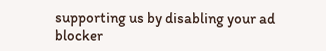supporting us by disabling your ad blocker